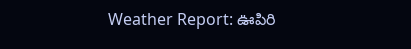Weather Report: ఊపిరి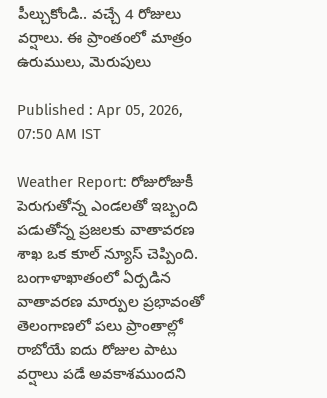పీల్చుకోండి.. వ‌చ్చే 4 రోజులు వ‌ర్షాలు. ఈ ప్రాంతంలో మాత్రం ఉరుములు, మెరుపులు

Published : Apr 05, 2026, 07:50 AM IST

Weather Report: రోజురోజుకీ పెరుగుతోన్న ఎండ‌ల‌తో ఇబ్బంది ప‌డుతోన్న ప్ర‌జ‌ల‌కు వాతావ‌ర‌ణ శాఖ ఒక కూల్ న్యూస్ చెప్పింది. బంగాళాఖాతంలో ఏర్పడిన వాతావరణ మార్పుల ప్రభావంతో తెలంగాణలో పలు ప్రాంతాల్లో రాబోయే ఐదు రోజుల పాటు వర్షాలు పడే అవకాశముందని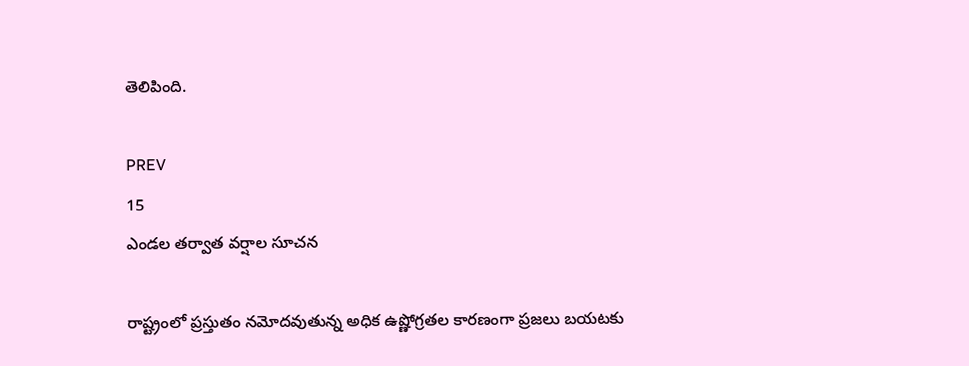తెలిపింది.

PREV
15
ఎండల తర్వాత వర్షాల సూచన

రాష్ట్రంలో ప్రస్తుతం నమోదవుతున్న అధిక ఉష్ణోగ్రతల కారణంగా ప్రజలు బయటకు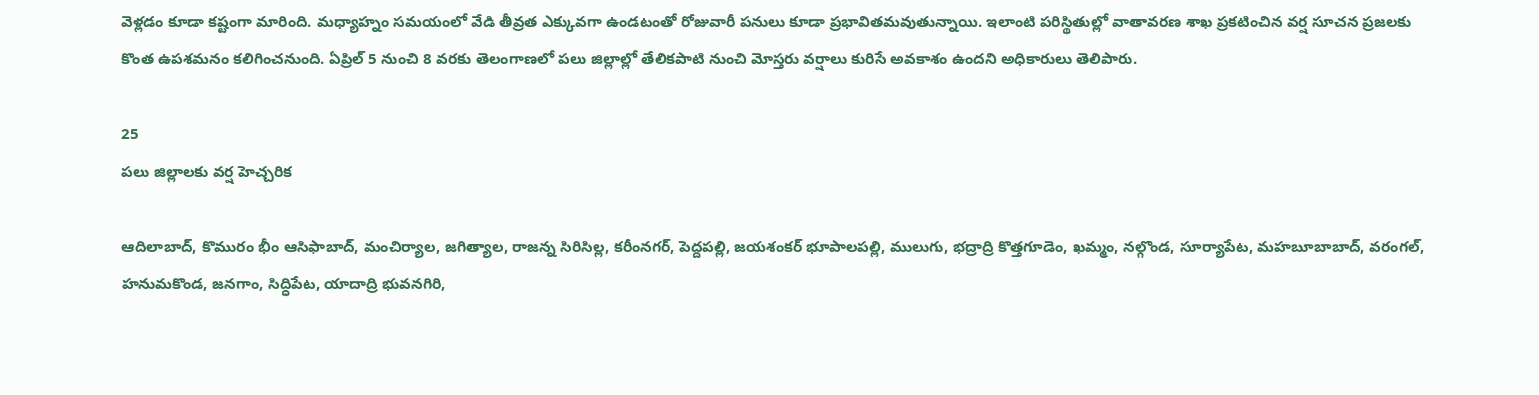వెళ్లడం కూడా కష్టంగా మారింది. మధ్యాహ్నం సమయంలో వేడి తీవ్రత ఎక్కువగా ఉండటంతో రోజువారీ పనులు కూడా ప్రభావితమవుతున్నాయి. ఇలాంటి పరిస్థితుల్లో వాతావరణ శాఖ ప్రకటించిన వర్ష సూచన ప్రజలకు కొంత ఉపశమనం కలిగించనుంది. ఏప్రిల్ 5 నుంచి 8 వరకు తెలంగాణలో పలు జిల్లాల్లో తేలికపాటి నుంచి మోస్తరు వర్షాలు కురిసే అవకాశం ఉందని అధికారులు తెలిపారు.

25
పలు జిల్లాలకు వర్ష హెచ్చరిక

ఆదిలాబాద్, కొమురం భీం ఆసిఫాబాద్, మంచిర్యాల, జగిత్యాల, రాజన్న సిరిసిల్ల, కరీంనగర్, పెద్దపల్లి, జయశంకర్ భూపాలపల్లి, ములుగు, భద్రాద్రి కొత్తగూడెం, ఖమ్మం, నల్గొండ, సూర్యాపేట, మహబూబాబాద్, వరంగల్, హనుమకొండ, జనగాం, సిద్ధిపేట, యాదాద్రి భువనగిరి,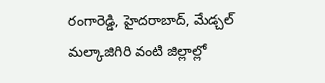రంగారెడ్డి, హైదరాబాద్, మేడ్చల్ మల్కాజిగిరి వంటి జిల్లాల్లో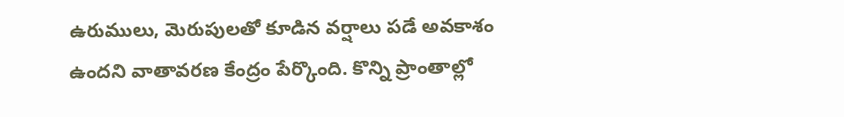ఉరుములు, మెరుపులతో కూడిన వర్షాలు పడే అవకాశం ఉందని వాతావరణ కేంద్రం పేర్కొంది. కొన్ని ప్రాంతాల్లో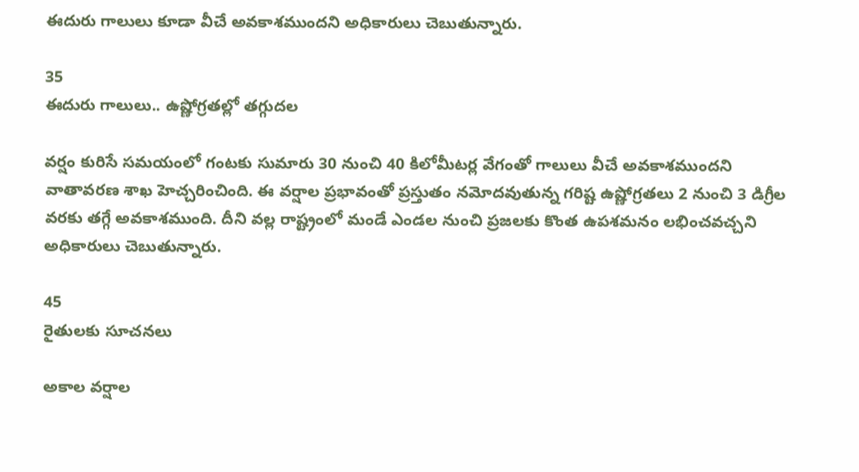ఈదురు గాలులు కూడా వీచే అవకాశముందని అధికారులు చెబుతున్నారు.

35
ఈదురు గాలులు.. ఉష్ణోగ్రతల్లో తగ్గుదల

వర్షం కురిసే సమయంలో గంటకు సుమారు 30 నుంచి 40 కిలోమీటర్ల వేగంతో గాలులు వీచే అవకాశముందని వాతావరణ శాఖ హెచ్చరించింది. ఈ వర్షాల ప్రభావంతో ప్రస్తుతం నమోదవుతున్న గరిష్ట ఉష్ణోగ్రతలు 2 నుంచి 3 డిగ్రీల వరకు తగ్గే అవకాశముంది. దీని వల్ల రాష్ట్రంలో మండే ఎండల నుంచి ప్రజలకు కొంత ఉపశమనం లభించవచ్చని అధికారులు చెబుతున్నారు.

45
రైతులకు సూచనలు

అకాల వర్షాల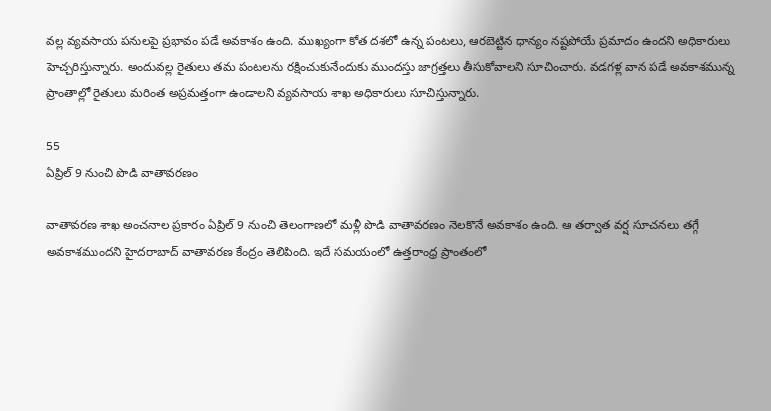వల్ల వ్యవసాయ పనులపై ప్రభావం పడే అవకాశం ఉంది. ముఖ్యంగా కోత దశలో ఉన్న పంటలు, ఆరబెట్టిన ధాన్యం నష్టపోయే ప్రమాదం ఉందని అధికారులు హెచ్చరిస్తున్నారు. అందువల్ల రైతులు తమ పంటలను రక్షించుకునేందుకు ముందస్తు జాగ్రత్తలు తీసుకోవాలని సూచించారు. వడగళ్ల వాన పడే అవకాశమున్న ప్రాంతాల్లో రైతులు మరింత అప్రమత్తంగా ఉండాలని వ్యవసాయ శాఖ అధికారులు సూచిస్తున్నారు.

55
ఏప్రిల్ 9 నుంచి పొడి వాతావరణం

వాతావరణ శాఖ అంచనాల ప్రకారం ఏప్రిల్ 9 నుంచి తెలంగాణలో మళ్లీ పొడి వాతావరణం నెలకొనే అవకాశం ఉంది. ఆ తర్వాత వర్ష సూచనలు తగ్గే అవకాశముందని హైదరాబాద్ వాతావరణ కేంద్రం తెలిపింది. ఇదే సమయంలో ఉత్తరాంధ్ర ప్రాంతంలో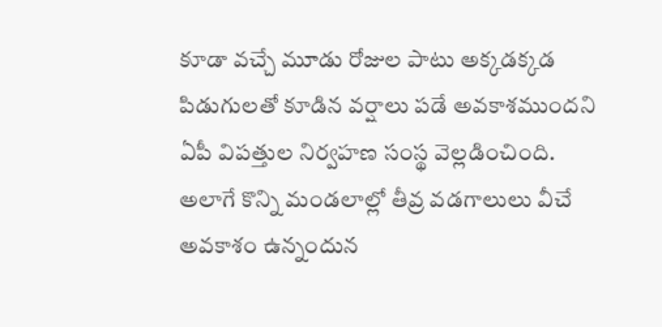కూడా వచ్చే మూడు రోజుల పాటు అక్కడక్కడ పిడుగులతో కూడిన వర్షాలు పడే అవకాశముందని ఏపీ విపత్తుల నిర్వహణ సంస్థ వెల్లడించింది. అలాగే కొన్ని మండలాల్లో తీవ్ర వడగాలులు వీచే అవకాశం ఉన్నందున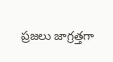ప్రజలు జాగ్రత్తగా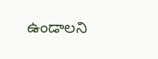ఉండాలని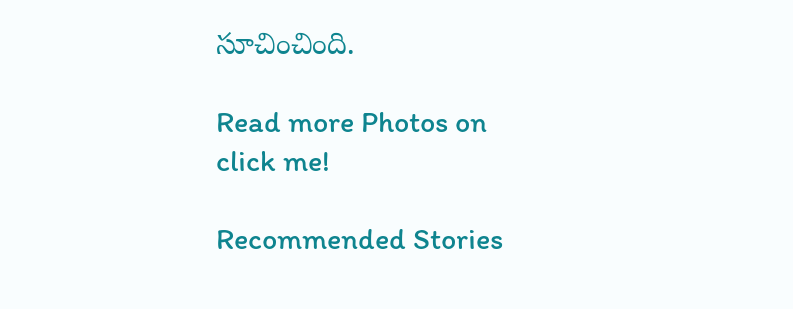సూచించింది.

Read more Photos on
click me!

Recommended Stories